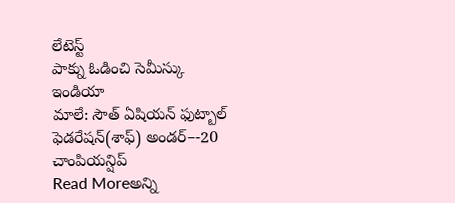లేటెస్ట్
పాక్ను ఓడించి సెమీస్కు ఇండియా
మాలే: సౌత్ ఏషియన్ ఫుట్బాల్ ఫెడరేషన్(శాఫ్) అండర్–-20 చాంపియన్షిప్
Read Moreఅన్ని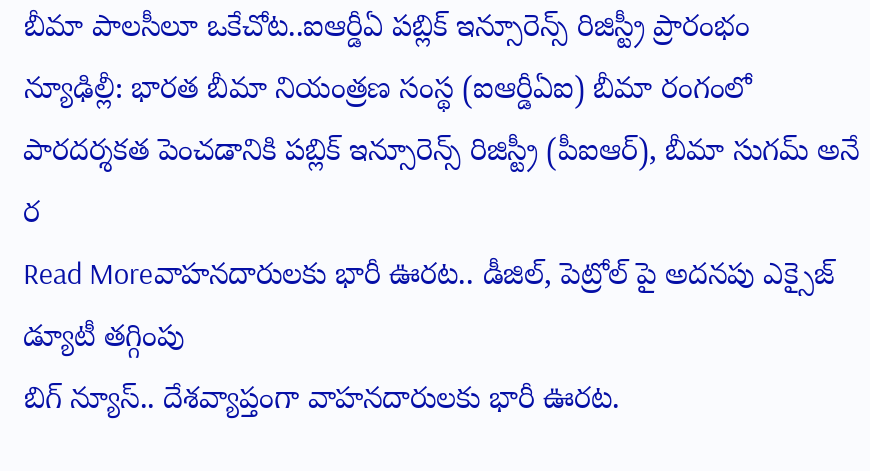బీమా పాలసీలూ ఒకేచోట..ఐఆర్డీఏ పబ్లిక్ ఇన్సూరెన్స్ రిజిస్ట్రీ ప్రారంభం
న్యూఢిల్లీ: భారత బీమా నియంత్రణ సంస్థ (ఐఆర్డీఏఐ) బీమా రంగంలో పారదర్శకత పెంచడానికి పబ్లిక్ ఇన్సూరెన్స్ రిజిస్ట్రీ (పీఐఆర్), బీమా సుగమ్ అనే ర
Read Moreవాహనదారులకు భారీ ఊరట.. డీజిల్, పెట్రోల్ పై అదనపు ఎక్సైజ్ డ్యూటీ తగ్గింపు
బిగ్ న్యూస్.. దేశవ్యాప్తంగా వాహనదారులకు భారీ ఊరట.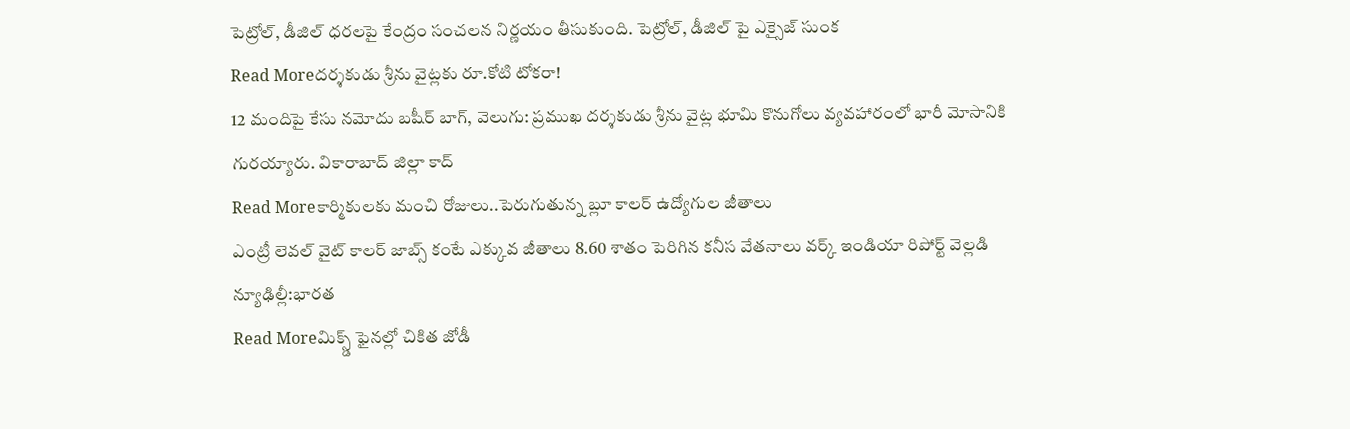పెట్రోల్, డీజిల్ ధరలపై కేంద్రం సంచలన నిర్ణయం తీసుకుంది. పెట్రోల్, డీజిల్ పై ఎక్సైజ్ సుంక
Read Moreదర్శకుడు శ్రీను వైట్లకు రూ.కోటి టోకరా!
12 మందిపై కేసు నమోదు బషీర్ బాగ్, వెలుగు: ప్రముఖ దర్శకుడు శ్రీను వైట్ల భూమి కొనుగోలు వ్యవహారంలో భారీ మోసానికి గురయ్యారు. వికారాబాద్ జిల్లా కాద్
Read Moreకార్మికులకు మంచి రోజులు..పెరుగుతున్న బ్లూ కాలర్ ఉద్యోగుల జీతాలు
ఎంట్రీ లెవల్ వైట్ కాలర్ జాబ్స్ కంటే ఎక్కువ జీతాలు 8.60 శాతం పెరిగిన కనీస వేతనాలు వర్క్ ఇండియా రిపోర్ట్ వెల్లడి న్యూఢిల్లీ:భారత
Read Moreమిక్స్డ్ ఫైనల్లో చికిత జోడీ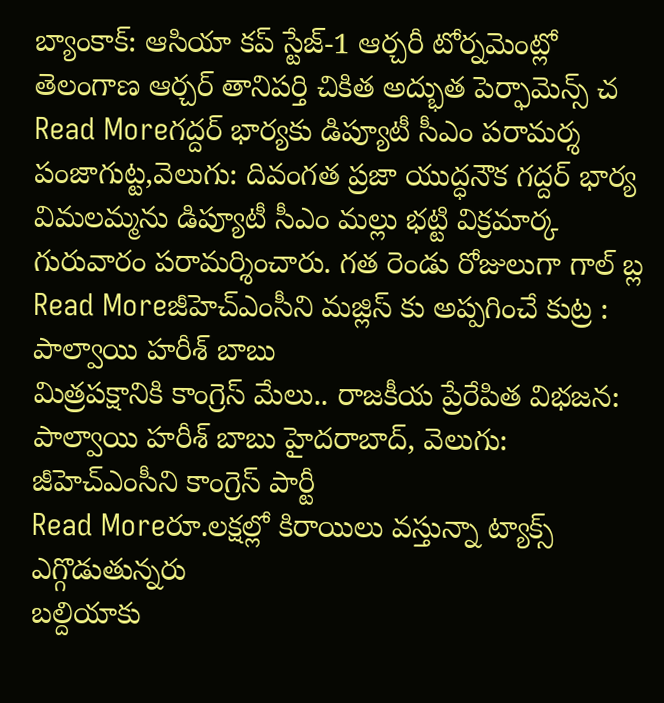బ్యాంకాక్: ఆసియా కప్ స్టేజ్-1 ఆర్చరీ టోర్నమెంట్లో తెలంగాణ ఆర్చర్ తానిపర్తి చికిత అద్భుత పెర్ఫామెన్స్ చ
Read Moreగద్దర్ భార్యకు డిప్యూటీ సీఎం పరామర్శ
పంజాగుట్ట,వెలుగు: దివంగత ప్రజా యుద్ధనౌక గద్దర్ భార్య విమలమ్మను డిప్యూటీ సీఎం మల్లు భట్టి విక్రమార్క గురువారం పరామర్శించారు. గత రెండు రోజులుగా గాల్ బ్ల
Read Moreజీహెచ్ఎంసీని మజ్లిస్ కు అప్పగించే కుట్ర : పాల్వాయి హరీశ్ బాబు
మిత్రపక్షానికి కాంగ్రెస్ మేలు.. రాజకీయ ప్రేరేపిత విభజన: పాల్వాయి హరీశ్ బాబు హైదరాబాద్, వెలుగు: జీహెచ్ఎంసీని కాంగ్రెస్ పార్టీ
Read Moreరూ.లక్షల్లో కిరాయిలు వస్తున్నా ట్యాక్స్ ఎగ్గొడుతున్నరు
బల్దియాకు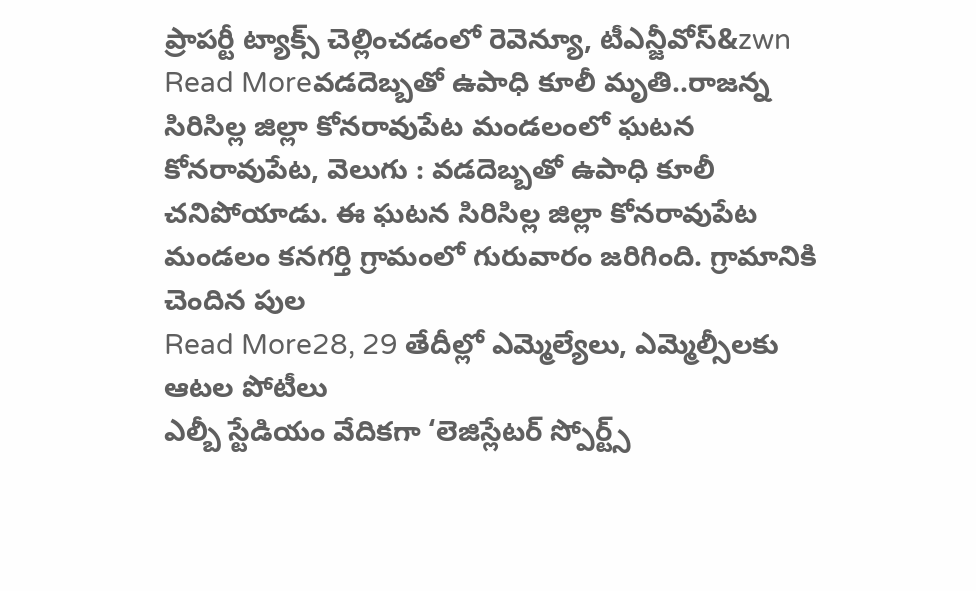ప్రాపర్టీ ట్యాక్స్ చెల్లించడంలో రెవెన్యూ, టీఎన్జీవోస్&zwn
Read Moreవడదెబ్బతో ఉపాధి కూలీ మృతి..రాజన్న సిరిసిల్ల జిల్లా కోనరావుపేట మండలంలో ఘటన
కోనరావుపేట, వెలుగు : వడదెబ్బతో ఉపాధి కూలీ చనిపోయాడు. ఈ ఘటన సిరిసిల్ల జిల్లా కోనరావుపేట మండలం కనగర్తి గ్రామంలో గురువారం జరిగింది. గ్రామానికి చెందిన పుల
Read More28, 29 తేదీల్లో ఎమ్మెల్యేలు, ఎమ్మెల్సీలకు ఆటల పోటీలు
ఎల్బీ స్టేడియం వేదికగా ‘లెజిస్లేటర్ స్పోర్ట్స్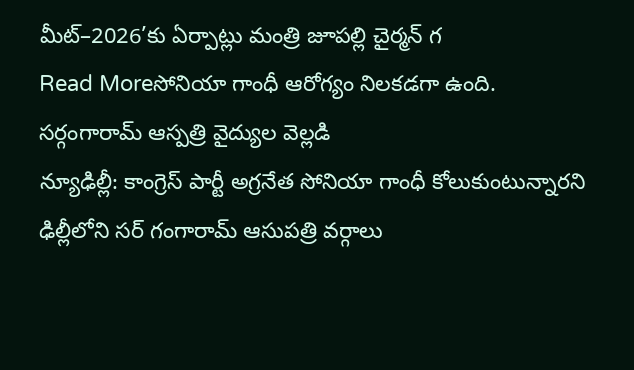మీట్–2026’కు ఏర్పాట్లు మంత్రి జూపల్లి చైర్మన్ గ
Read Moreసోనియా గాంధీ ఆరోగ్యం నిలకడగా ఉంది. సర్గంగారామ్ ఆస్పత్రి వైద్యుల వెల్లడి
న్యూఢిల్లీ: కాంగ్రెస్ పార్టీ అగ్రనేత సోనియా గాంధీ కోలుకుంటున్నారని ఢిల్లీలోని సర్ గంగారామ్ ఆసుపత్రి వర్గాలు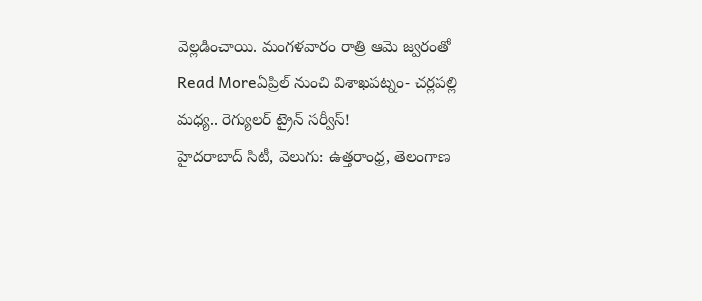వెల్లడించాయి. మంగళవారం రాత్రి ఆమె జ్వరంతో
Read Moreఏప్రిల్ నుంచి విశాఖపట్నం- చర్లపల్లి మధ్య.. రెగ్యులర్ ట్రైన్ సర్వీస్!
హైదరాబాద్ సిటీ, వెలుగు: ఉత్తరాంధ్ర, తెలంగాణ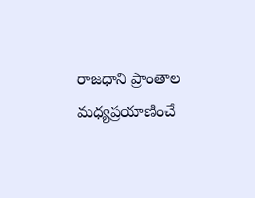రాజధాని ప్రాంతాల మధ్యప్రయాణించే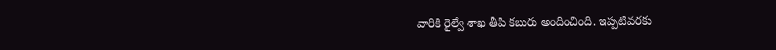వారికి రైల్వే శాఖ తీపి కబురు అందించింది. ఇప్పటివరకు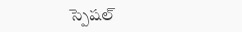స్పెషల్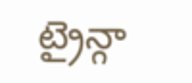ట్రైన్గా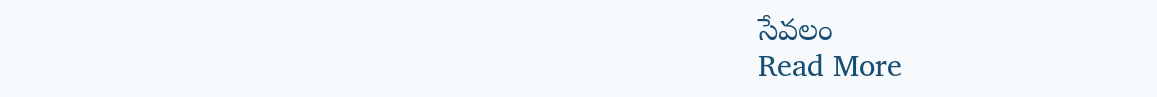సేవలం
Read More